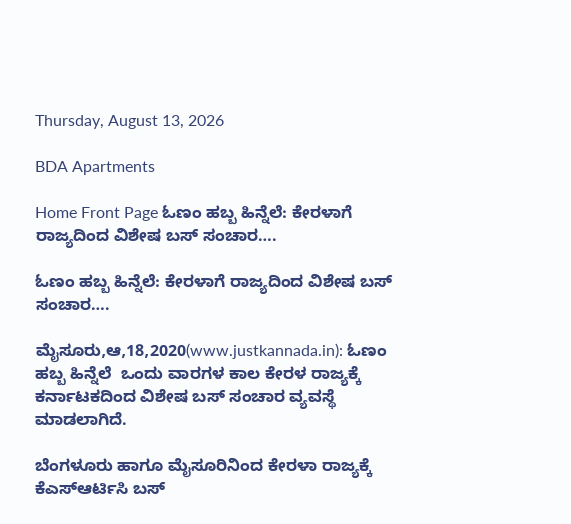Thursday, August 13, 2026

BDA Apartments

Home Front Page ಓಣಂ ಹಬ್ಬ ಹಿನ್ನೆಲೆ: ಕೇರಳಾಗೆ ರಾಜ್ಯದಿಂದ ವಿಶೇಷ ಬಸ್ ಸಂಚಾರ….

ಓಣಂ ಹಬ್ಬ ಹಿನ್ನೆಲೆ: ಕೇರಳಾಗೆ ರಾಜ್ಯದಿಂದ ವಿಶೇಷ ಬಸ್ ಸಂಚಾರ….

ಮೈಸೂರು,ಆ,18,2020(www.justkannada.in): ಓಣಂ ಹಬ್ಬ ಹಿನ್ನೆಲೆ  ಒಂದು ವಾರಗಳ ಕಾಲ ಕೇರಳ ರಾಜ್ಯಕ್ಕೆ ಕರ್ನಾಟಕದಿಂದ ವಿಶೇಷ ಬಸ್ ಸಂಚಾರ ವ್ಯವಸ್ಥೆ ಮಾಡಲಾಗಿದೆ.

ಬೆಂಗಳೂರು ಹಾಗೂ ಮೈಸೂರಿನಿಂದ ಕೇರಳಾ ರಾಜ್ಯಕ್ಕೆ  ಕೆಎಸ್ಆರ್ಟಿಸಿ ಬಸ್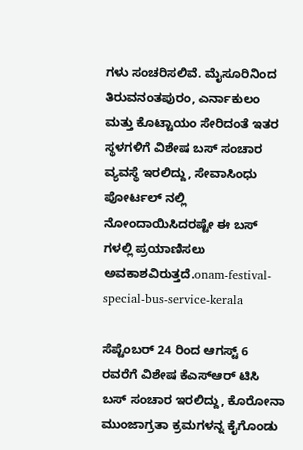ಗಳು ಸಂಚರಿಸಲಿವೆ. ಮೈಸೂರಿನಿಂದ ತಿರುವನಂತಪುರಂ, ಎರ್ನಾಕುಲಂ ಮತ್ತು ಕೊಟ್ಟಾಯಂ ಸೇರಿದಂತೆ ಇತರ ಸ್ಥಳಗಳಿಗೆ ವಿಶೇಷ ಬಸ್ ಸಂಚಾರ ವ್ಯವಸ್ಥೆ ಇರಲಿದ್ದು, ಸೇವಾಸಿಂಧು ಪೋರ್ಟಲ್ ನಲ್ಲಿ ನೋಂದಾಯಿಸಿದರಷ್ಟೇ ಈ ಬಸ್ ಗಳಲ್ಲಿ ಪ್ರಯಾಣಿಸಲು ಅವಕಾಶವಿರುತ್ತದೆ.onam-festival-special-bus-service-kerala

ಸೆಪ್ಟೆಂಬರ್ 24 ರಿಂದ ಆಗಸ್ಟ್ 6 ರವರೆಗೆ ವಿಶೇಷ ಕೆಎಸ್ಆರ್ ಟಿಸಿ ಬಸ್ ಸಂಚಾರ ಇರಲಿದ್ದು, ಕೊರೋನಾ ಮುಂಜಾಗ್ರತಾ ಕ್ರಮಗಳನ್ನ ಕೈಗೊಂಡು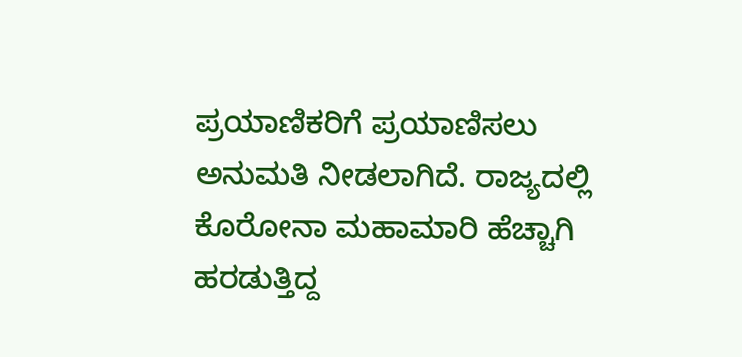ಪ್ರಯಾಣಿಕರಿಗೆ ಪ್ರಯಾಣಿಸಲು ಅನುಮತಿ ನೀಡಲಾಗಿದೆ. ರಾಜ್ಯದಲ್ಲಿ ಕೊರೋನಾ ಮಹಾಮಾರಿ ಹೆಚ್ಚಾಗಿ ಹರಡುತ್ತಿದ್ದ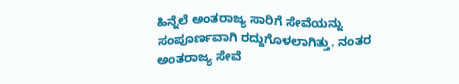ಹಿನ್ನೆಲೆ ಅಂತರಾಜ್ಯ ಸಾರಿಗೆ ಸೇವೆಯನ್ನು ಸಂಪೂರ್ಣವಾಗಿ ರದ್ದುಗೊಳಲಾಗಿತ್ತು. ನಂತರ ಅಂತರಾಜ್ಯ ಸೇವೆ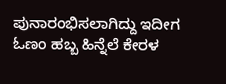ಪುನಾರಂಭಿಸಲಾಗಿದ್ದು ಇದೀಗ ಓಣಂ ಹಬ್ಬ ಹಿನ್ನೆಲೆ ಕೇರಳ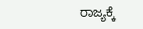ರಾಜ್ಯಕ್ಕೆ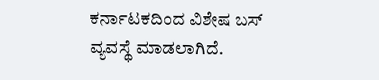ಕರ್ನಾಟಕದಿಂದ ವಿಶೇಷ ಬಸ್ ವ್ಯವಸ್ಥೆ ಮಾಡಲಾಗಿದೆ.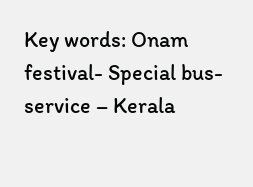Key words: Onam festival- Special bus- service – Kerala